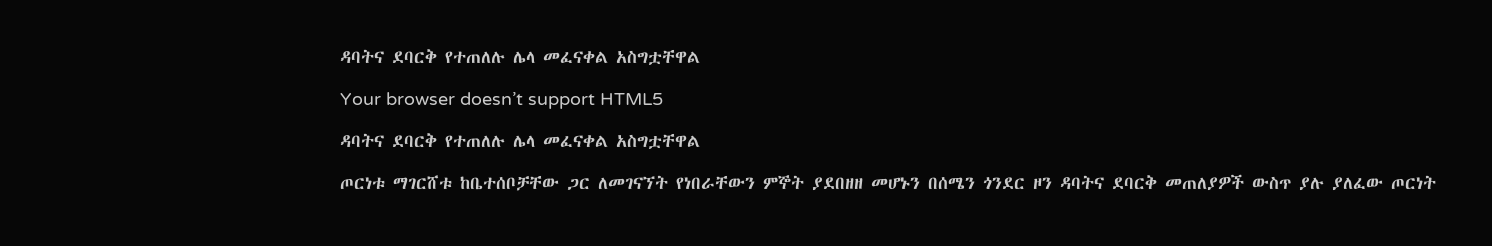ዳባትና ደባርቅ የተጠለሉ ሌላ መፈናቀል አስግቷቸዋል

Your browser doesn’t support HTML5

ዳባትና ደባርቅ የተጠለሉ ሌላ መፈናቀል አስግቷቸዋል

ጦርነቱ ማገርሸቱ ከቤተሰቦቻቸው ጋር ለመገናኘት የነበራቸውን ምኞት ያደበዘዘ መሆኑን በሰሜን ጎንደር ዞን ዳባትና ደባርቅ መጠለያዎች ውስጥ ያሉ ያለፈው ጦርነት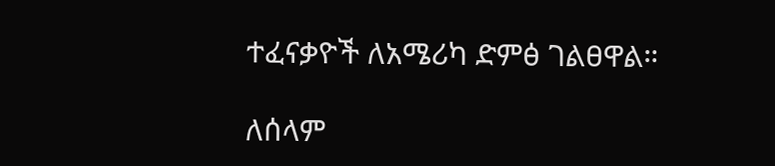ተፈናቃዮች ለአሜሪካ ድምፅ ገልፀዋል።

ለሰላም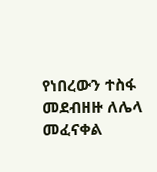የነበረውን ተስፋ መደብዘዙ ለሌላ መፈናቀል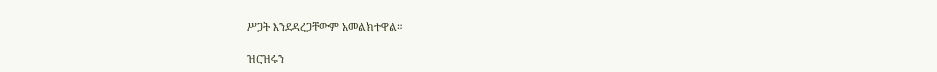ሥጋት እንደዳረጋቸውም አመልክተዋል።

ዝርዝሩን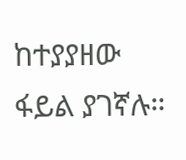ከተያያዘው ፋይል ያገኛሉ።